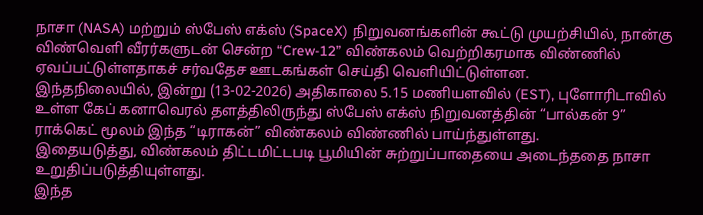நாசா (NASA) மற்றும் ஸ்பேஸ் எக்ஸ் (SpaceX) நிறுவனங்களின் கூட்டு முயற்சியில், நான்கு விண்வெளி வீரர்களுடன் சென்ற “Crew-12” விண்கலம் வெற்றிகரமாக விண்ணில் ஏவப்பட்டுள்ளதாகச் சர்வதேச ஊடகங்கள் செய்தி வெளியிட்டுள்ளன.
இந்தநிலையில், இன்று (13-02-2026) அதிகாலை 5.15 மணியளவில் (EST), புளோரிடாவில் உள்ள கேப் கனாவெரல் தளத்திலிருந்து ஸ்பேஸ் எக்ஸ் நிறுவனத்தின் “பால்கன் 9” ராக்கெட் மூலம் இந்த “டிராகன்” விண்கலம் விண்ணில் பாய்ந்துள்ளது.
இதையடுத்து, விண்கலம் திட்டமிட்டபடி பூமியின் சுற்றுப்பாதையை அடைந்ததை நாசா உறுதிப்படுத்தியுள்ளது.
இந்த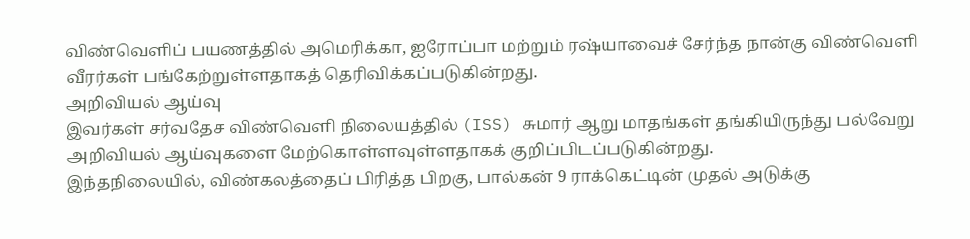விண்வெளிப் பயணத்தில் அமெரிக்கா, ஐரோப்பா மற்றும் ரஷ்யாவைச் சேர்ந்த நான்கு விண்வெளி வீரர்கள் பங்கேற்றுள்ளதாகத் தெரிவிக்கப்படுகின்றது.
அறிவியல் ஆய்வு
இவர்கள் சர்வதேச விண்வெளி நிலையத்தில் (ISS) சுமார் ஆறு மாதங்கள் தங்கியிருந்து பல்வேறு அறிவியல் ஆய்வுகளை மேற்கொள்ளவுள்ளதாகக் குறிப்பிடப்படுகின்றது.
இந்தநிலையில், விண்கலத்தைப் பிரித்த பிறகு, பால்கன் 9 ராக்கெட்டின் முதல் அடுக்கு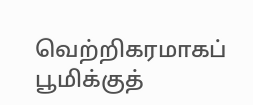வெற்றிகரமாகப் பூமிக்குத்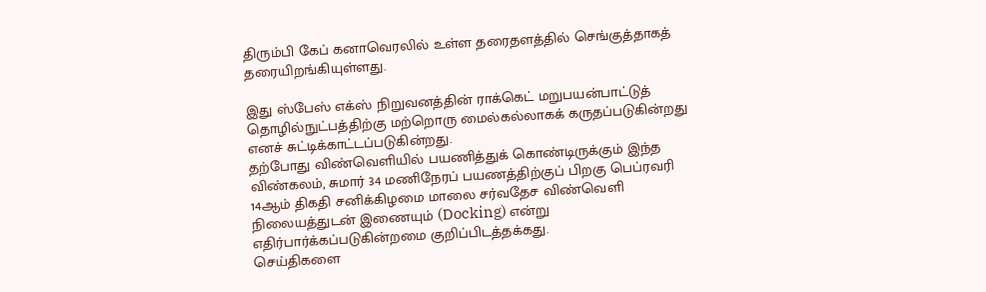திரும்பி கேப் கனாவெரலில் உள்ள தரைதளத்தில் செங்குத்தாகத் தரையிறங்கியுள்ளது.

இது ஸ்பேஸ் எக்ஸ் நிறுவனத்தின் ராக்கெட் மறுபயன்பாட்டுத் தொழில்நுட்பத்திற்கு மற்றொரு மைல்கல்லாகக் கருதப்படுகின்றது எனச் சுட்டிக்காட்டப்படுகின்றது.
தற்போது விண்வெளியில் பயணித்துக் கொண்டிருக்கும் இந்த விண்கலம், சுமார் 34 மணிநேரப் பயணத்திற்குப் பிறகு பெப்ரவரி 14ஆம் திகதி சனிக்கிழமை மாலை சர்வதேச விண்வெளி நிலையத்துடன் இணையும் (Docking) என்று எதிர்பார்க்கப்படுகின்றமை குறிப்பிடத்தக்கது.
செய்திகளை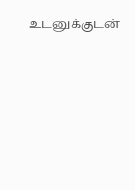உடனுக்குடன்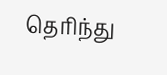தெரிந்து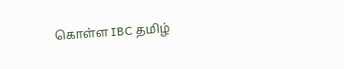கொள்ள IBC தமிழ்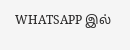WHATSAPP இல்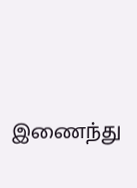இணைந்து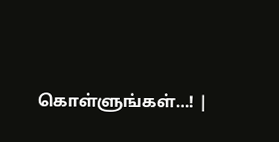கொள்ளுங்கள்…! |